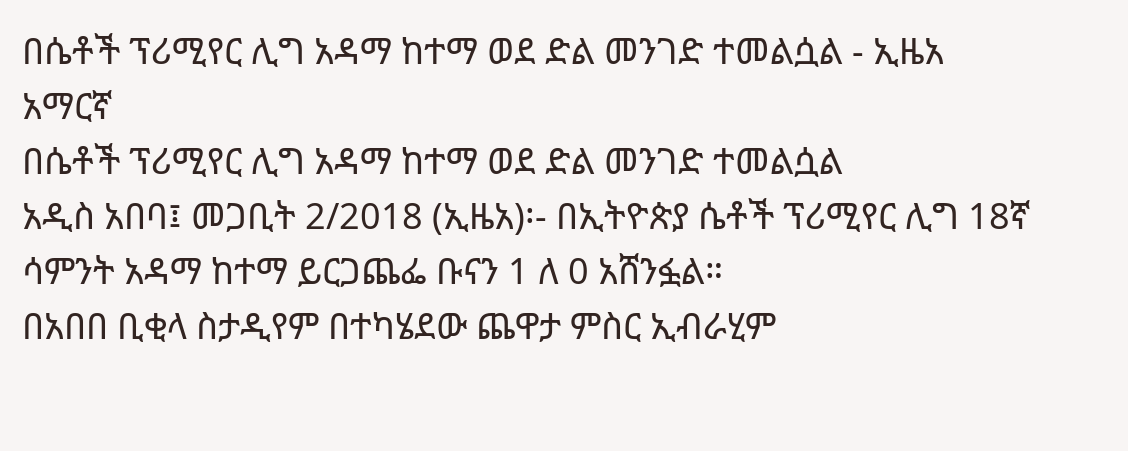በሴቶች ፕሪሚየር ሊግ አዳማ ከተማ ወደ ድል መንገድ ተመልሷል - ኢዜአ አማርኛ
በሴቶች ፕሪሚየር ሊግ አዳማ ከተማ ወደ ድል መንገድ ተመልሷል
አዲስ አበባ፤ መጋቢት 2/2018 (ኢዜአ)፡- በኢትዮጵያ ሴቶች ፕሪሚየር ሊግ 18ኛ ሳምንት አዳማ ከተማ ይርጋጨፌ ቡናን 1 ለ 0 አሸንፏል።
በአበበ ቢቂላ ስታዲየም በተካሄደው ጨዋታ ምስር ኢብራሂም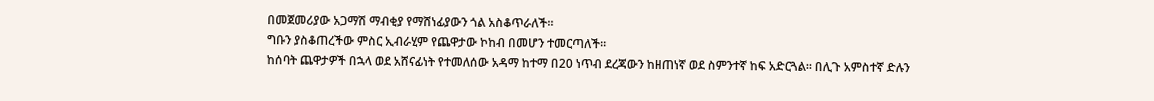በመጀመሪያው አጋማሽ ማብቂያ የማሸነፊያውን ጎል አስቆጥራለች።
ግቡን ያስቆጠረችው ምስር ኢብራሂም የጨዋታው ኮከብ በመሆን ተመርጣለች።
ከሰባት ጨዋታዎች በኋላ ወደ አሸናፊነት የተመለሰው አዳማ ከተማ በ20 ነጥብ ደረጃውን ከዘጠነኛ ወደ ስምንተኛ ከፍ አድርጓል። በሊጉ አምስተኛ ድሉን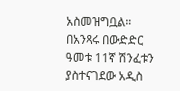አስመዝግቧል።
በአንጻሩ በውድድር ዓመቱ 11ኛ ሽንፈቱን ያስተናገደው አዲስ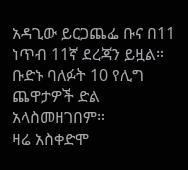አዳጊው ይርጋጨፌ ቡና በ11 ነጥብ 11ኛ ደረጃን ይዟል። ቡድኑ ባለፉት 10 የሊግ ጨዋታዎች ድል አላስመዘገበም።
ዛሬ አስቀድሞ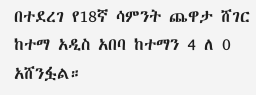በተደረገ የ18ኛ ሳምንት ጨዋታ ሸገር ከተማ አዲስ አበባ ከተማን 4 ለ 0 አሸንፏል።